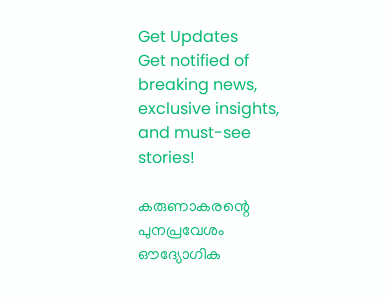Get Updates
Get notified of breaking news, exclusive insights, and must-see stories!

കരുണാകരന്റെ പുനപ്രവേശം ഔദ്യോഗിക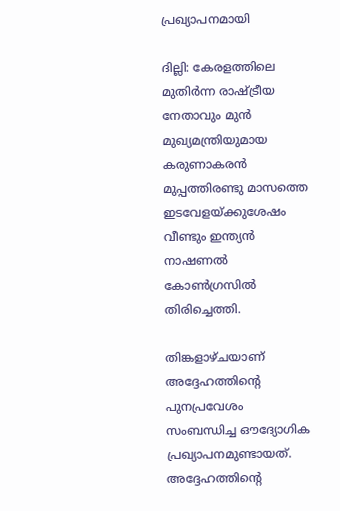പ്രഖ്യാപനമായി

ദില്ലി: കേരളത്തിലെ മുതിര്‍ന്ന രാഷ്ട്രീയ നേതാവും മുന്‍ മുഖ്യമന്ത്രിയുമായ കരുണാകരന്‍ മുപ്പത്തിരണ്ടു മാസത്തെ ഇടവേളയ്‌ക്കുശേഷം വീണ്ടും ഇന്ത്യന്‍ നാഷണല്‍ കോണ്‍ഗ്രസില്‍ തിരിച്ചെത്തി.

തിങ്കളാഴ്‌ചയാണ്‌ അദ്ദേഹത്തിന്റെ പുനപ്രവേശം സംബന്ധിച്ച ഔദ്യോഗിക പ്രഖ്യാപനമുണ്ടായത്‌. അദ്ദേഹത്തിന്റെ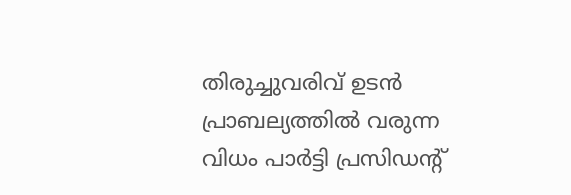തിരുച്ചുവരിവ്‌ ഉടന്‍ പ്രാബല്യത്തില്‍ വരുന്ന വിധം പാര്‍ട്ടി പ്രസിഡന്റ്‌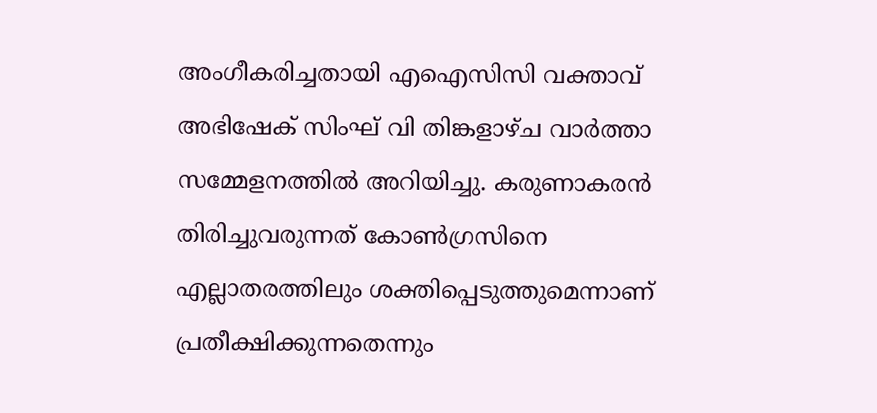അംഗീകരിച്ചതായി എഐസിസി വക്താവ്‌ അഭിഷേക്‌ സിംഘ്‌ വി തിങ്കളാഴ്‌ച വാര്‍ത്താ സമ്മേളനത്തില്‍ അറിയിച്ചു. കരുണാകരന്‍ തിരിച്ചുവരുന്നത്‌ കോണ്‍ഗ്രസിനെ എല്ലാതരത്തിലും ശക്തിപ്പെടുത്തുമെന്നാണ്‌ പ്രതീക്ഷിക്കുന്നതെന്നും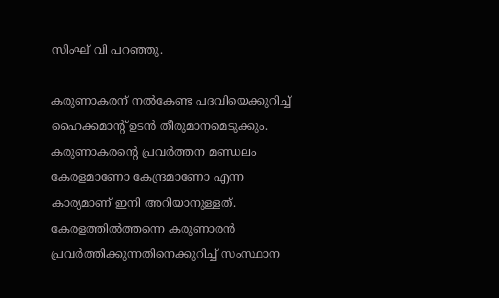സിംഘ്‌ വി പറഞ്ഞു.

കരുണാകരന്‌ നല്‍കേണ്ട പദവിയെക്കുറിച്ച്‌ ഹൈക്കമാന്റ്‌ ഉടന്‍ തീരുമാനമെടുക്കും. കരുണാകരന്റെ പ്രവര്‍ത്തന മണ്ഡലം കേരളമാണോ കേന്ദ്രമാണോ എന്ന കാര്യമാണ്‌ ഇനി അറിയാനുള്ളത്‌. കേരളത്തില്‍ത്തന്നെ കരുണാരന്‍ പ്രവര്‍ത്തിക്കുന്നതിനെക്കുറിച്ച്‌ സംസ്ഥാന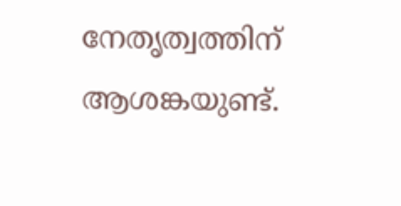നേതൃത്വത്തിന്‌ ആശങ്കയുണ്ട്‌.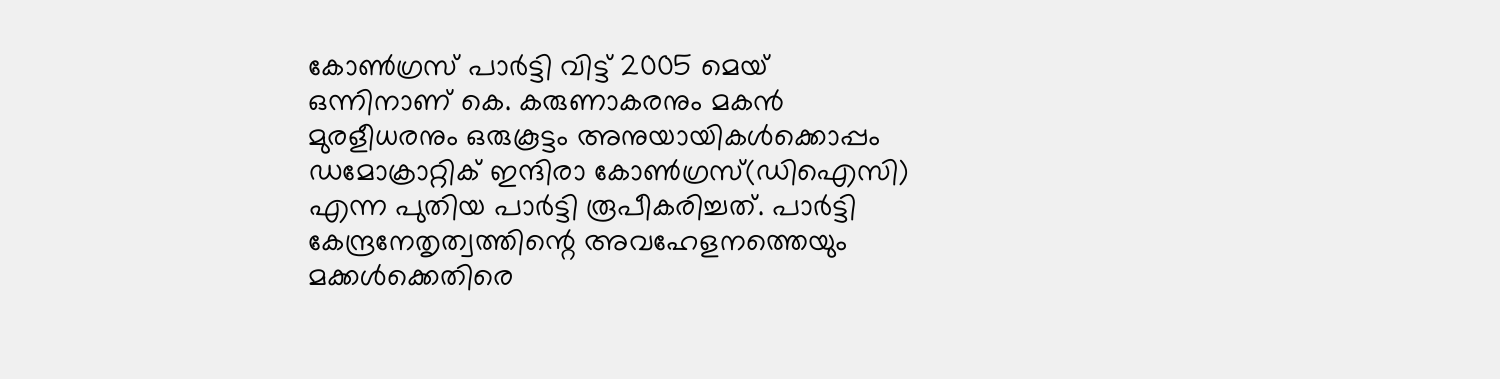കോണ്‍ഗ്രസ്‌ പാര്‍ട്ടി വിട്ട്‌ 2005 മെയ്‌ ഒന്നിനാണ്‌ കെ. കരുണാകരനും മകന്‍ മുരളീധരനും ഒരുകൂട്ടം അനുയായികള്‍ക്കൊപ്പം ഡമോക്രാറ്റിക്‌ ഇന്ദിരാ കോണ്‍ഗ്രസ്‌(ഡിഐസി) എന്ന പുതിയ പാര്‍ട്ടി രൂപീകരിച്ചത്‌. പാര്‍ട്ടി കേന്ദ്രനേതൃത്വത്തിന്റെ അവഹേളനത്തെയും മക്കള്‍ക്കെതിരെ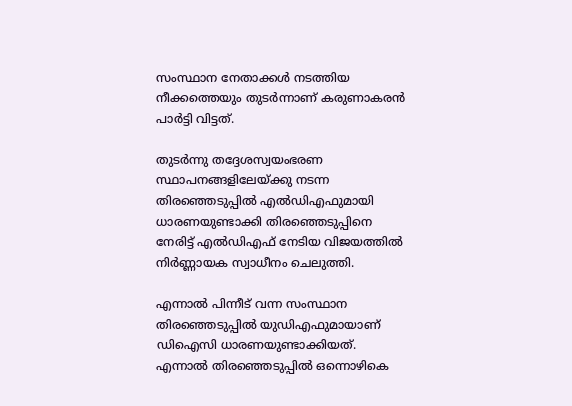സംസ്ഥാന നേതാക്കള്‍ നടത്തിയ നീക്കത്തെയും തുടര്‍ന്നാണ്‌ കരുണാകരന്‍ പാര്‍ട്ടി വിട്ടത്‌.

തുടര്‍ന്നു തദ്ദേശസ്വയംഭരണ സ്ഥാപനങ്ങളിലേയ്‌ക്കു നടന്ന തിരഞ്ഞെടുപ്പില്‍ എല്‍ഡിഎഫുമായി ധാരണയുണ്ടാക്കി തിരഞ്ഞെടുപ്പിനെ നേരിട്ട്‌ എല്‍ഡിഎഫ്‌ നേടിയ വിജയത്തില്‍ നിര്‍ണ്ണായക സ്വാധീനം ചെലുത്തി.

എന്നാല്‍ പിന്നീട്‌ വന്ന സംസ്ഥാന തിരഞ്ഞെടുപ്പില്‍ യുഡിഎഫുമായാണ്‌ ഡിഐസി ധാരണയുണ്ടാക്കിയത്‌. എന്നാല്‍ തിരഞ്ഞെടുപ്പില്‍ ഒന്നൊഴികെ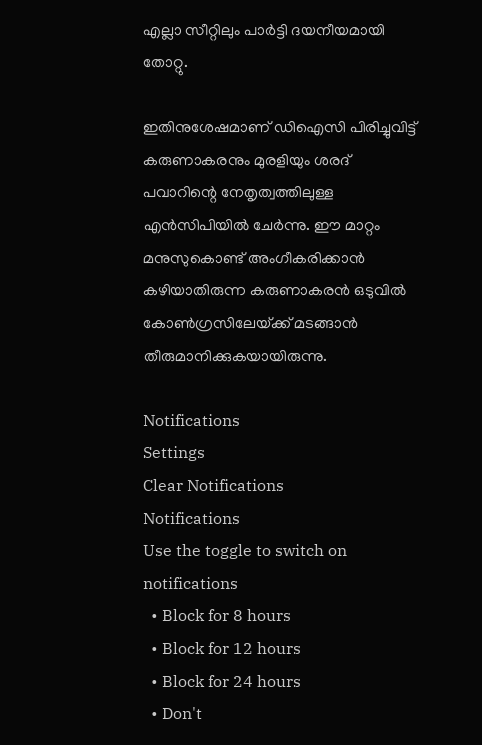എല്ലാ സീറ്റിലും പാര്‍ട്ടി ദയനീയമായി തോറ്റു.

ഇതിനുശേഷമാണ്‌ ഡിഐസി പിരിച്ചുവിട്ട്‌ കരുണാകരനും മുരളിയും ശരദ്‌ പവാറിന്റെ നേതൃത്വത്തിലുള്ള എന്‍സിപിയില്‍ ചേര്‍ന്നു. ഈ മാറ്റം മനുസുകൊണ്ട്‌ അംഗീകരിക്കാന്‍ കഴിയാതിരുന്ന കരുണാകരന്‍ ഒടുവില്‍ കോണ്‍ഗ്രസിലേയ്‌ക്ക്‌ മടങ്ങാന്‍ തീരുമാനിക്കുകയായിരുന്നു.

Notifications
Settings
Clear Notifications
Notifications
Use the toggle to switch on notifications
  • Block for 8 hours
  • Block for 12 hours
  • Block for 24 hours
  • Don't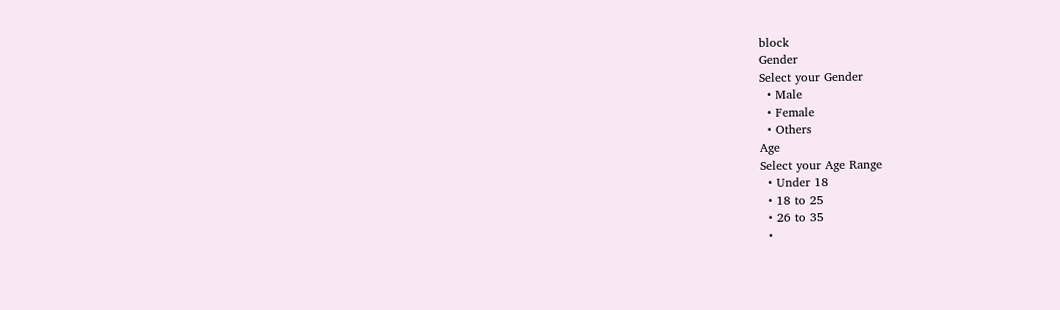block
Gender
Select your Gender
  • Male
  • Female
  • Others
Age
Select your Age Range
  • Under 18
  • 18 to 25
  • 26 to 35
  •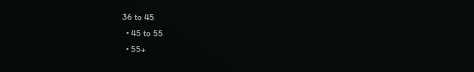36 to 45
  • 45 to 55
  • 55+